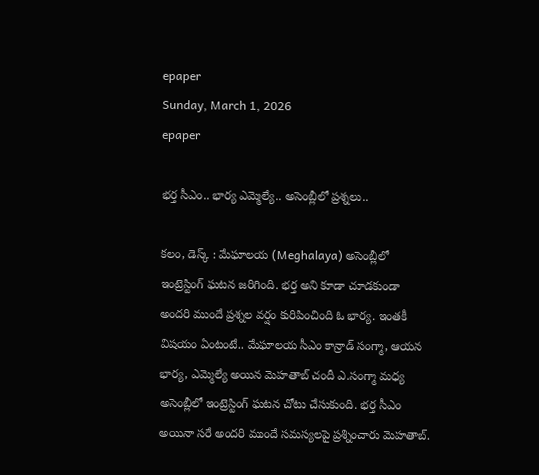epaper
Sunday, March 1, 2026
epaper

భర్త సీఎం.. భార్య ఎమ్మెల్యే.. అసెంబ్లీలో ప్రశ్నలు..

కలం, డెస్క్‌ : మేఘాలయ (Meghalaya) అసెంబ్లీలో ఇంట్రెస్టింగ్ ఘటన జరిగింది. భర్త అని కూడా చూడకుండా అందరి ముందే ప్రశ్నల వర్షం కురిపించింది ఓ భార్య. ఇంతకీ విషయం ఏంటంటే.. మేఘాలయ సీఎం కాన్రాడ్ సంగ్మా, ఆయన భార్య, ఎమ్మెల్యే అయిన మెహతాబ్ చందీ ఎ.సంగ్మా మధ్య అసెంబ్లీలో ఇంట్రెస్టింగ్ ఘటన చోటు చేసుకుంది. భర్త సీఎం అయినా సరే అందరి ముందే సమస్యలపై ప్రశ్నించారు మెహతాబ్.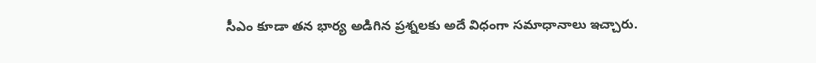సీఎం కూడా తన భార్య అడిగిన ప్రశ్నలకు అదే విధంగా సమాధానాలు ఇచ్చారు.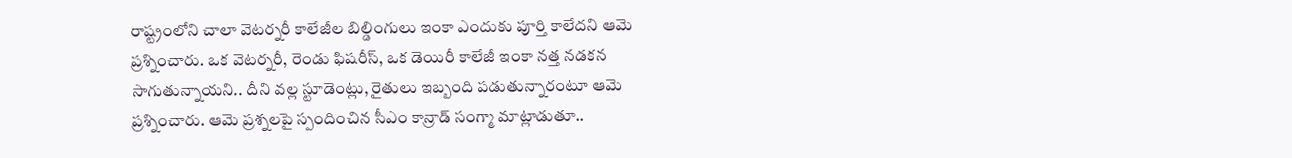రాష్ట్రంలోని చాలా వెటర్నరీ కాలేజీల బిల్డింగులు ఇంకా ఎందుకు పూర్తి కాలేదని ఆమె ప్రశ్నించారు. ఒక వెటర్నరీ, రెండు ఫిషరీస్, ఒక డెయిరీ కాలేజీ ఇంకా నత్త నడకన సాగుతున్నాయని.. దీని వల్ల స్టూడెంట్లు, రైతులు ఇబ్బంది పడుతున్నారంటూ ఆమె ప్రశ్నించారు. ఆమె ప్రశ్నలపై స్పందించిన సీఎం కాన్రాడ్ సంగ్మా మాట్లాడుతూ..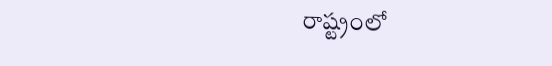రాష్ట్రంలో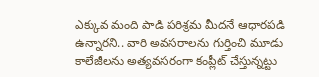ఎక్కువ మంది పాడి పరిశ్రమ మీదనే ఆధారపడి ఉన్నారని.. వారి అవసరాలను గుర్తించి మూడు కాలేజీలను అత్యవసరంగా కంప్లీట్ చేస్తున్నట్టు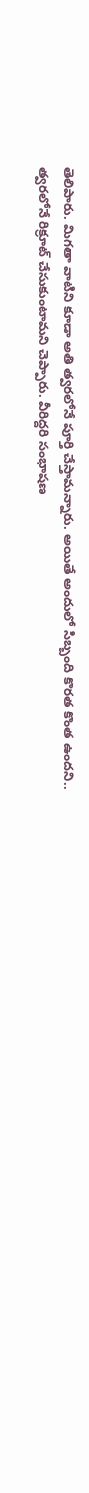తెలిపారు. మిగతా వాటిని కూడా అతి త్వరలోనే పూర్తి చేస్తామన్నారు. అయితే అందులో సిబ్బంది కొరత కొంత ఉందని.. త్వరలోనే రిక్రూట్ చేసుకుంటామని చెప్పారు. వీరిద్దరి సంభాషణ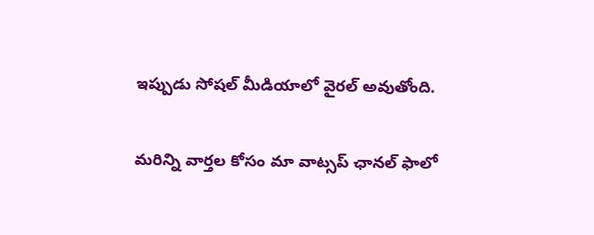ఇప్పుడు సోషల్ మీడియాలో వైరల్ అవుతోంది.

మ‌రిన్ని వార్త‌ల కోసం మా వాట్స‌ప్ ఛాన‌ల్ ఫాలో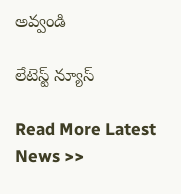అవ్వండి

లేటెస్ట్ న్యూస్‌

Read More Latest News >>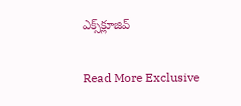ఎక్స్‌క్లూజివ్‌

Read More Exclusive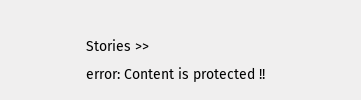Stories >>
error: Content is protected !!